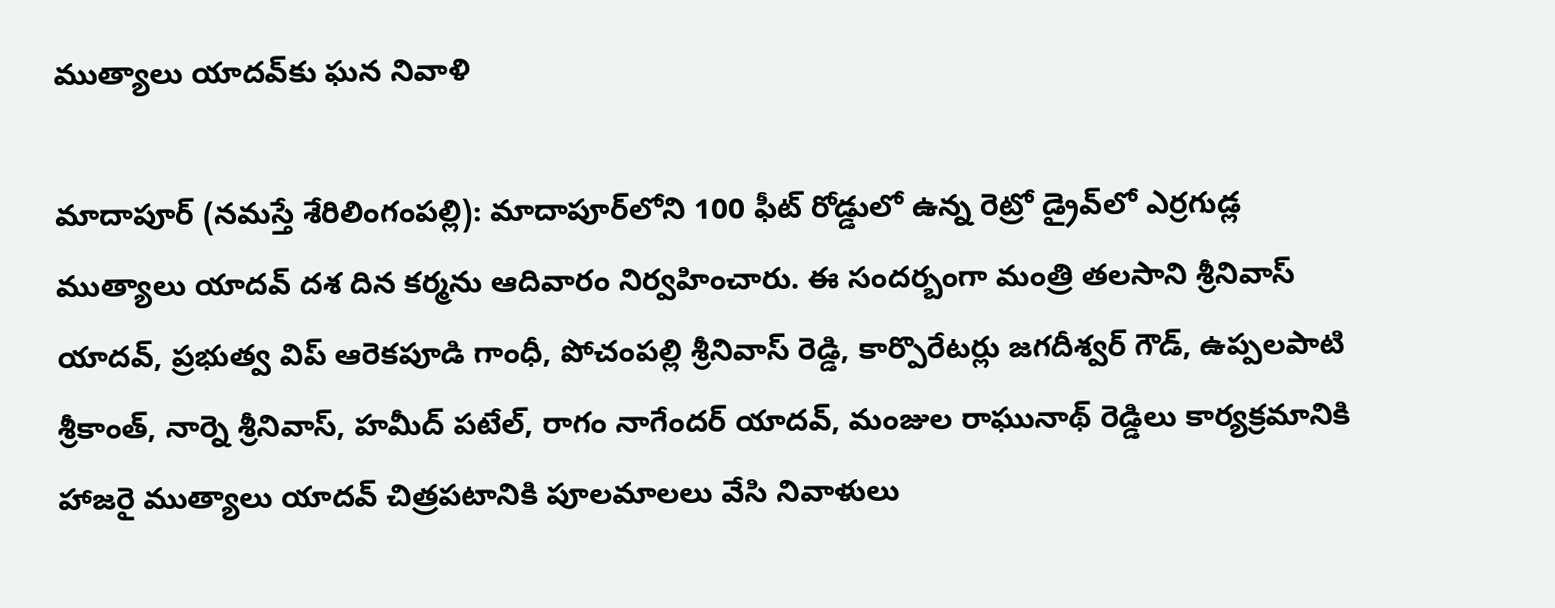ముత్యాలు యాద‌వ్‌కు ఘ‌న నివాళి

మాదాపూర్‌‌‌‌ (న‌మ‌స్తే శేరిలింగంప‌ల్లి): మాదాపూర్‌లోని 100 ఫీట్ రోడ్డులో ఉన్న రెట్రో డ్రైవ్‌లో ఎర్ర‌గుడ్ల ముత్యాలు యాద‌వ్ ద‌శ దిన క‌ర్మ‌ను ఆదివారం నిర్వ‌హించారు. ఈ సంద‌ర్బంగా మంత్రి త‌ల‌సాని శ్రీ‌నివాస్ యాద‌వ్, ప్ర‌భుత్వ విప్ ఆరెక‌పూడి గాంధీ, పోచంప‌ల్లి శ్రీ‌నివాస్ రెడ్డి, కార్పొరేటర్లు జగదీశ్వర్ గౌడ్, ఉప్పలపాటి శ్రీకాంత్, నార్నె శ్రీనివాస్, హ‌మీద్ పటేల్, రాగం నాగేందర్ యాదవ్, మంజుల రాఘునాథ్ రెడ్డిలు కార్య‌క్ర‌మానికి హాజ‌రై ముత్యాలు యాద‌వ్ చిత్ర‌ప‌టానికి పూల‌మాల‌లు వేసి నివాళులు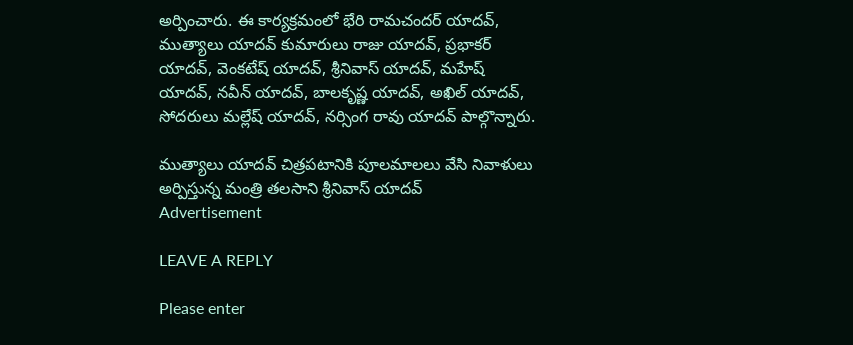అర్పించారు. ఈ కార్య‌క్ర‌మంలో భేరి రామ‌చంద‌ర్ యాద‌వ్‌, ముత్యాలు యాద‌వ్ కుమారులు రాజు యాద‌వ్‌, ప్ర‌భాకర్ యాద‌వ్‌, వెంకటేష్ యాద‌వ్, శ్రీ‌నివాస్ యాద‌వ్‌, మ‌హేష్ యాద‌వ్, న‌వీన్ యాద‌వ్, బాల‌కృష్ణ యాదవ్‌, అఖిల్ యాద‌వ్‌, సోద‌రులు మ‌ల్లేష్ యాద‌వ్‌, న‌ర్సింగ రావు యాద‌వ్ పాల్గొన్నారు.

ముత్యాలు యాద‌వ్ చిత్ర‌ప‌టానికి పూల‌మాల‌లు వేసి నివాళులు అర్పిస్తున్న మంత్రి త‌ల‌సాని శ్రీ‌నివాస్ యాద‌వ్
Advertisement

LEAVE A REPLY

Please enter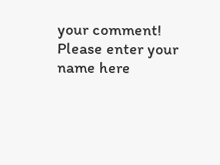your comment!
Please enter your name here